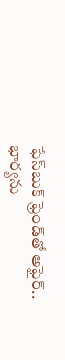ఫేస్‌బుక్‌ ఫ్రెండ్‌తో అఫైర్.. భార్యను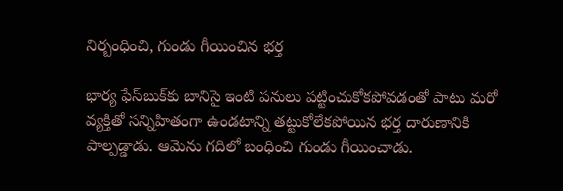నిర్బంధించి, గుండు గీయించిన భర్త

భార్య ఫేస్‌బుక్‌కు బానిసై ఇంటి పనులు పట్టించుకోకపోవడంతో పాటు మరో వ్యక్తితో సన్నిహితంగా ఉండటాన్ని తట్టుకోలేకపోయిన భర్త దారుణానికి పాల్పడ్డాడు. ఆమెను గదిలో బంధించి గుండు గీయించాడు.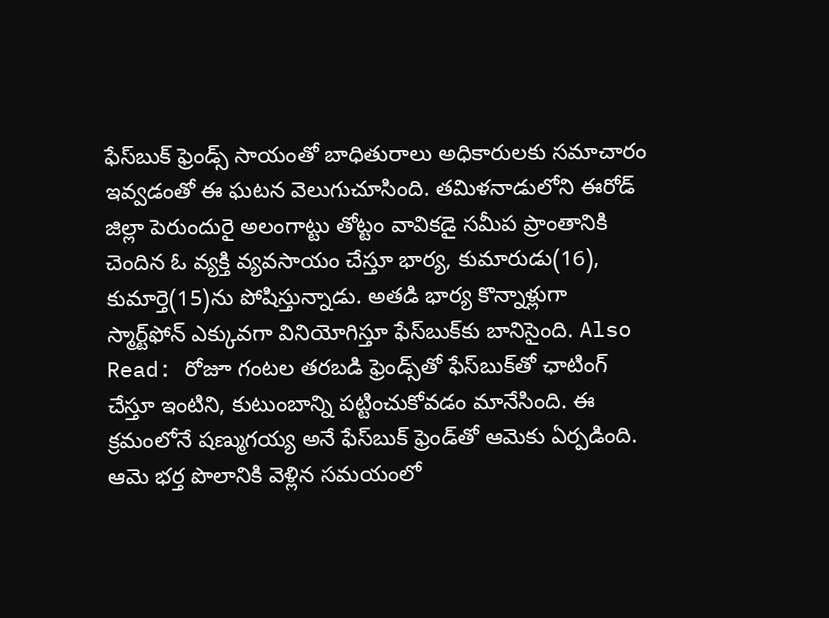ఫేస్‌బుక్‌ ఫ్రెండ్స్‌ సాయంతో బాధితురాలు అధికారులకు సమాచారం ఇవ్వడంతో ఈ ఘటన వెలుగుచూసింది. తమిళనాడులోని ఈరోడ్‌ జిల్లా పెరుందురై అలంగాట్టు తోట్టం వావికడై సమీప ప్రాంతానికి చెందిన ఓ వ్యక్తి వ్యవసాయం చేస్తూ భార్య, కుమారుడు(16), కుమార్తె(15)ను పోషిస్తున్నాడు. అతడి భార్య కొన్నాళ్లుగా స్మార్ట్‌ఫోన్‌ ఎక్కువగా వినియోగిస్తూ ఫేస్‌బుక్‌కు బానిసైంది. Also Read: రోజూ గంటల తరబడి ఫ్రెండ్స్‌తో ఫేస్‌బుక్‌తో ఛాటింగ్ చేస్తూ ఇంటిని, కుటుంబాన్ని పట్టించుకోవడం మానేసింది. ఈ క్రమంలోనే షణ్ముగయ్య అనే ఫేస్‌బుక్‌ ఫ్రెండ్‌తో ఆమెకు ఏర్పడింది. ఆమె భర్త పొలానికి వెళ్లిన సమయంలో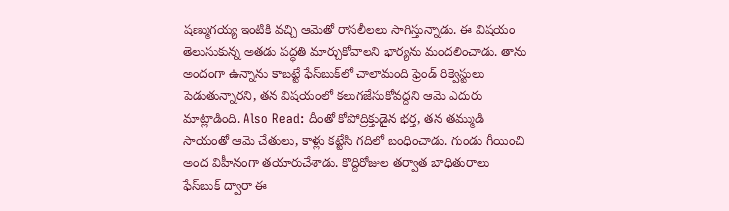షణ్ముగయ్య ఇంటికి వచ్చి ఆమెతో రాసలీలలు సాగిస్తున్నాడు. ఈ విషయం తెలుసుకున్న అతడు పద్ధతి మార్చుకోవాలని భార్యను మందలించాడు. తాను అందంగా ఉన్నాను కాబట్టే ఫేస్‌బుక్‌లో చాలామంది ఫ్రెండ్ రిక్వెస్టులు పెడుతున్నారని, తన విషయంలో కలుగజేసుకోవద్దని ఆమె ఎదురు మాట్లాడింది. Also Read: దీంతో కోపోద్రిక్తుడైన భర్త, తన తమ్ముడి సాయంతో ఆమె చేతులు, కాళ్లు కట్టేసి గదిలో బంధించాడు. గుండు గీయించి అంద విహీనంగా తయారుచేశాడు. కొద్దిరోజుల తర్వాత బాధితురాలు ఫేస్‌బుక్‌ ద్వారా ఈ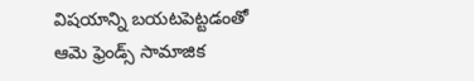విషయాన్ని బయటపెట్టడంతో ఆమె ఫ్రెండ్స్‌ సామాజిక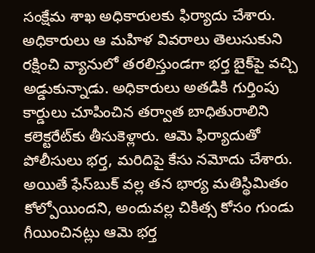సంక్షేమ శాఖ అధికారులకు ఫిర్యాదు చేశారు. అధికారులు ఆ మహిళ వివరాలు తెలుసుకుని రక్షించి వ్యానులో తరలిస్తుండగా భర్త బైక్‌పై వచ్చి అడ్డుకున్నాడు. అధికారులు అతడికి గుర్తింపు కార్డులు చూపించిన తర్వాత బాధితురాలిని కలెక్టరేట్‌కు తీసుకెళ్లారు. ఆమె ఫిర్యాదుతో పోలీసులు భర్త, మరిదిపై కేసు నమోదు చేశారు. అయితే ఫేస్‌బుక్‌ వల్ల తన భార్య మతిస్థిమితం కోల్పోయిందని, అందువల్ల చికిత్స కోసం గుండు గీయించినట్లు ఆమె భర్త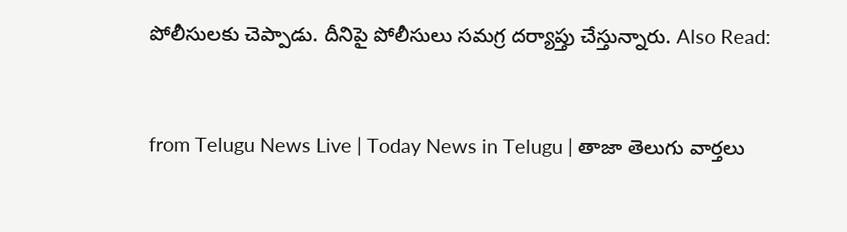పోలీసులకు చెప్పాడు. దీనిపై పోలీసులు సమగ్ర దర్యాప్తు చేస్తున్నారు. Also Read:


from Telugu News Live | Today News in Telugu | తాజా తెలుగు వార్తలు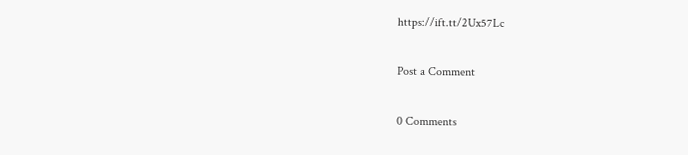https://ift.tt/2Ux57Lc

Post a Comment

0 Comments